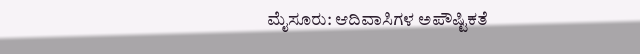ಮೈಸೂರು: ಆದಿವಾಸಿಗಳ ಅಪೌಷ್ಟಿಕತೆ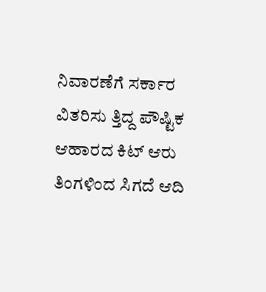ನಿವಾರಣೆಗೆ ಸರ್ಕಾರ ವಿತರಿಸು ತ್ತಿದ್ದ ಪೌಷ್ಟಿಕ ಆಹಾರದ ಕಿಟ್‌ ಆರು ತಿಂಗಳಿಂದ ಸಿಗದೆ ಆದಿ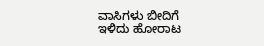ವಾಸಿಗಳು ಬೀದಿಗೆ ಇಳಿದು ಹೋರಾಟ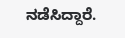ನಡೆಸಿದ್ದಾರೆ.